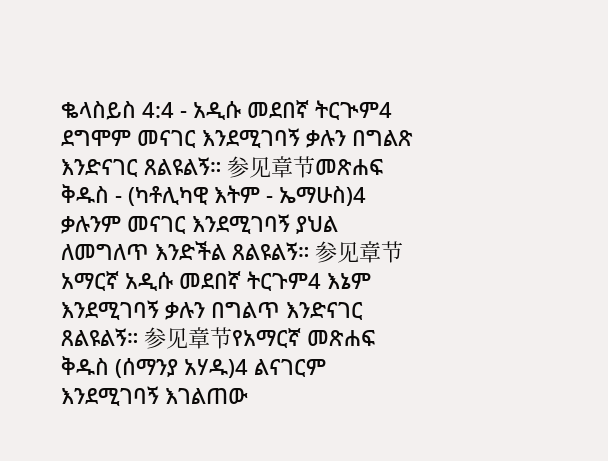ቈላስይስ 4:4 - አዲሱ መደበኛ ትርጒም4 ደግሞም መናገር እንደሚገባኝ ቃሉን በግልጽ እንድናገር ጸልዩልኝ። 参见章节መጽሐፍ ቅዱስ - (ካቶሊካዊ እትም - ኤማሁስ)4 ቃሉንም መናገር እንደሚገባኝ ያህል ለመግለጥ እንድችል ጸልዩልኝ። 参见章节አማርኛ አዲሱ መደበኛ ትርጉም4 እኔም እንደሚገባኝ ቃሉን በግልጥ እንድናገር ጸልዩልኝ። 参见章节የአማርኛ መጽሐፍ ቅዱስ (ሰማንያ አሃዱ)4 ልናገርም እንደሚገባኝ እገልጠው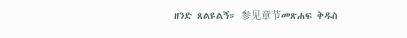ዘንድ ጸልዩልኝ። 参见章节መጽሐፍ ቅዱስ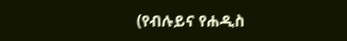(የብሉይና የሐዲስ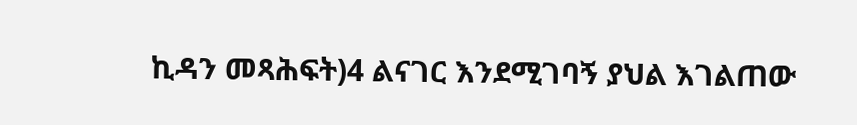ኪዳን መጻሕፍት)4 ልናገር እንደሚገባኝ ያህል እገልጠው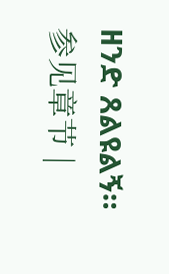ዘንድ ጸልዩልኝ። 参见章节 |